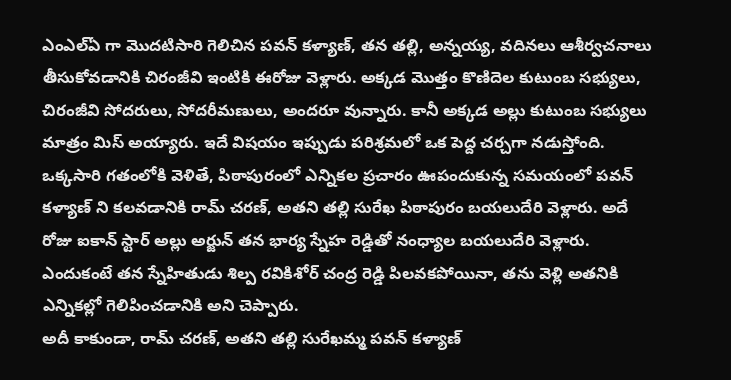ఎంఎల్ఏ గా మొదటిసారి గెలిచిన పవన్ కళ్యాణ్, తన తల్లి, అన్నయ్య, వదినలు ఆశీర్వచనాలు తీసుకోవడానికి చిరంజీవి ఇంటికి ఈరోజు వెళ్లారు. అక్కడ మొత్తం కొణిదెల కుటుంబ సభ్యులు, చిరంజీవి సోదరులు, సోదరీమణులు, అందరూ వున్నారు. కానీ అక్కడ అల్లు కుటుంబ సభ్యులు మాత్రం మిస్ అయ్యారు. ఇదే విషయం ఇప్పుడు పరిశ్రమలో ఒక పెద్ద చర్చగా నడుస్తోంది.
ఒక్కసారి గతంలోకి వెళితే, పిఠాపురంలో ఎన్నికల ప్రచారం ఊపందుకున్న సమయంలో పవన్ కళ్యాణ్ ని కలవడానికి రామ్ చరణ్, అతని తల్లి సురేఖ పిఠాపురం బయలుదేరి వెళ్లారు. అదే రోజు ఐకాన్ స్టార్ అల్లు అర్జున్ తన భార్య స్నేహ రెడ్డితో నంధ్యాల బయలుదేరి వెళ్లారు. ఎందుకంటే తన స్నేహితుడు శిల్ప రవికిశోర్ చంద్ర రెడ్డి పిలవకపోయినా, తను వెళ్లి అతనికి ఎన్నికల్లో గెలిపించడానికి అని చెప్పారు.
అదీ కాకుండా, రామ్ చరణ్, అతని తల్లి సురేఖమ్మ పవన్ కళ్యాణ్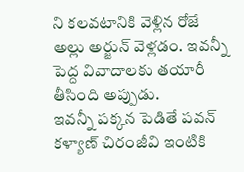ని కలవటానికి వెళ్లిన రోజే అల్లు అర్జున్ వెళ్లడం. ఇవన్నీ పెద్ద వివాదాలకు తయారీ తీసింది అప్పుడు.
ఇవన్నీ పక్కన పెడితే పవన్ కళ్యాణ్ చిరంజీవి ఇంటికి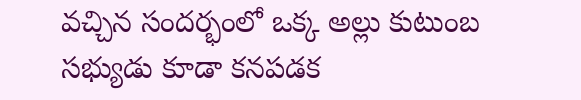వచ్చిన సందర్భంలో ఒక్క అల్లు కుటుంబ సభ్యుడు కూడా కనపడక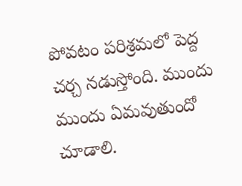పోవటం పరిశ్రమలో పెద్ద చర్చ నడుస్తోంది. ముందు ముందు ఏమవుతుందో చూడాలి.